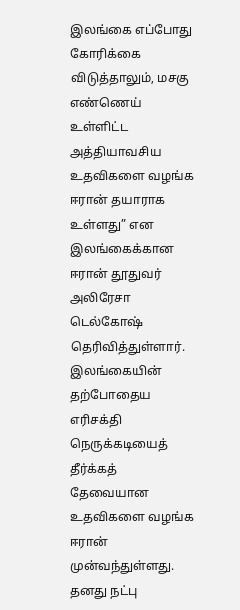இலங்கை எப்போது கோரிக்கை விடுத்தாலும், மசகு எண்ணெய் உள்ளிட்ட அத்தியாவசிய உதவிகளை வழங்க ஈரான் தயாராக உள்ளது” என இலங்கைக்கான ஈரான் தூதுவர் அலிரேசா டெல்கோஷ் தெரிவித்துள்ளார்.
இலங்கையின் தற்போதைய எரிசக்தி நெருக்கடியைத் தீர்க்கத் தேவையான உதவிகளை வழங்க ஈரான் முன்வந்துள்ளது.
தனது நட்பு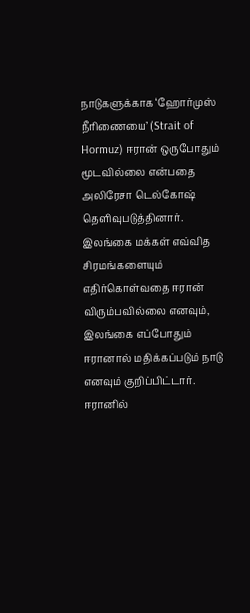நாடுகளுக்காக ‘ஹோர்முஸ் நீரிணையை’ (Strait of Hormuz) ஈரான் ஒருபோதும் மூடவில்லை என்பதை அலிரேசா டெல்கோஷ் தெளிவுபடுத்தினார்.
இலங்கை மக்கள் எவ்வித சிரமங்களையும் எதிர்கொள்வதை ஈரான் விரும்பவில்லை எனவும், இலங்கை எப்போதும் ஈரானால் மதிக்கப்படும் நாடு எனவும் குறிப்பிட்டார்.
ஈரானில்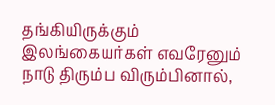தங்கியிருக்கும் இலங்கையர்கள் எவரேனும் நாடு திரும்ப விரும்பினால்,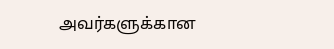அவர்களுக்கான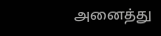அனைத்து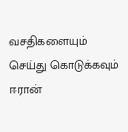வசதிகளையும் செய்து கொடுக்கவும் ஈரான்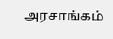அரசாங்கம்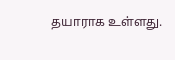தயாராக உள்ளது.